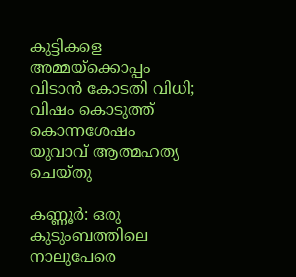കുട്ടികളെ അമ്മയ്‌ക്കൊപ്പം വിടാൻ കോടതി വിധി; വിഷം കൊടുത്ത് കൊന്നശേഷം യുവാവ് ആത്മഹത്യ ചെയ്തു

കണ്ണൂർ: ഒരു കുടുംബത്തിലെ നാലുപേരെ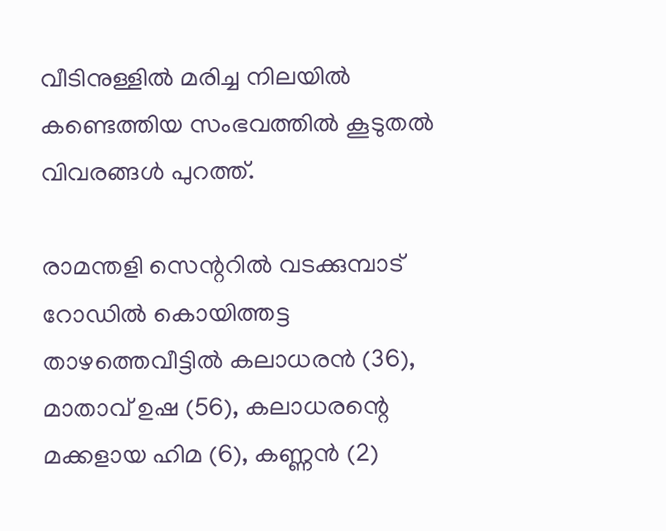വീടിനുള്ളിൽ മരിച്ച നിലയില്‍ കണ്ടെത്തിയ സംഭവത്തിൽ കൂടുതൽ വിവരങ്ങൾ പുറത്ത്.

രാമന്തളി സെന്ററിൽ വടക്കുമ്പാട് റോഡിൽ കൊയിത്തട്ട താഴത്തെവീട്ടിൽ കലാധരൻ (36), മാതാവ് ഉഷ (56), കലാധരന്റെ മക്കളായ ഹിമ (6), കണ്ണൻ (2)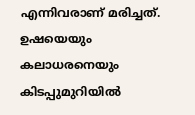എന്നിവരാണ് മരിച്ചത്. ഉഷയെയും കലാധരനെയും കിടപ്പുമുറിയിൽ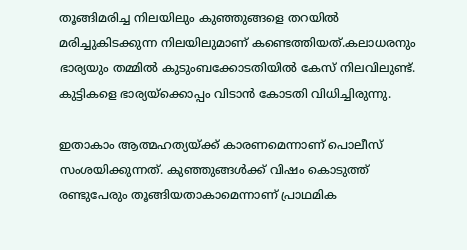തൂങ്ങിമരിച്ച നിലയിലും കുഞ്ഞുങ്ങളെ തറയിൽ മരിച്ചുകിടക്കുന്ന നിലയിലുമാണ് കണ്ടെത്തിയത്.കലാധരനും ഭാര്യയും തമ്മിൽ കുടുംബക്കോടതിയിൽ കേസ് നിലവിലുണ്ട്. കുട്ടികളെ ഭാര്യയ്‌ക്കൊപ്പം വിടാൻ കോടതി വിധിച്ചിരുന്നു.

ഇതാകാം ആത്മഹത്യയ്ക്ക് കാരണമെന്നാണ് പൊലീസ് സംശയിക്കുന്നത്. കുഞ്ഞുങ്ങൾക്ക് വിഷം കൊടുത്ത് രണ്ടുപേരും തൂങ്ങിയതാകാമെന്നാണ് പ്രാഥമിക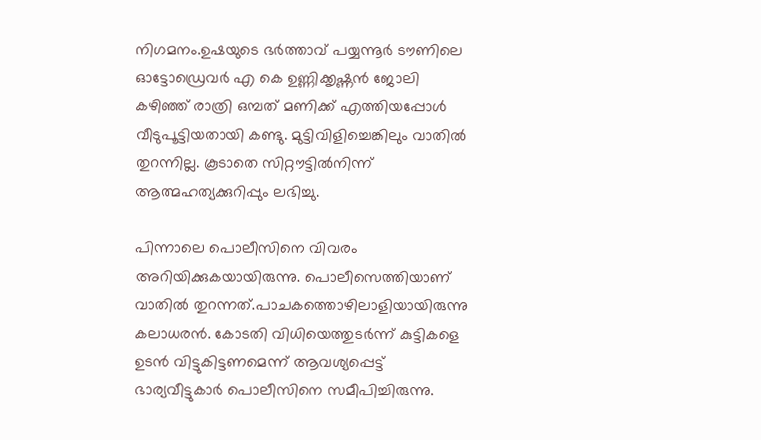നിഗമനം.ഉഷയുടെ ഭർത്താവ് പയ്യന്നൂർ ടൗണിലെ ഓട്ടോഡ്രെവർ എ കെ ഉണ്ണിക്കൃഷ്ണൻ ജോലി കഴിഞ്ഞ് രാത്രി ഒമ്പത് മണിക്ക് എത്തിയപ്പോൾ വീടുപൂട്ടിയതായി കണ്ടു. മുട്ടിവിളിച്ചെങ്കിലും വാതിൽ തുറന്നില്ല. കൂടാതെ സിറ്റൗട്ടിൽനിന്ന് ആത്മഹത്യക്കുറിപ്പും ലഭിച്ചു.

പിന്നാലെ പൊലീസിനെ വിവരം അറിയിക്കുകയായിരുന്നു. പൊലീസെത്തിയാണ് വാതിൽ തുറന്നത്.പാചകത്തൊഴിലാളിയായിരുന്നു കലാധരൻ. കോടതി വിധിയെത്തുടർന്ന് കുട്ടികളെ ഉടൻ വിട്ടുകിട്ടണമെന്ന് ആവശ്യപ്പെട്ട് ഭാര്യവീട്ടുകാർ പൊലീസിനെ സമീപിച്ചിരുന്നു.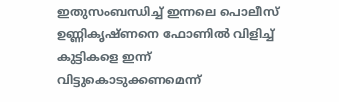ഇതുസംബന്ധിച്ച് ഇന്നലെ പൊലീസ് ഉണ്ണികൃഷ്ണനെ ഫോണിൽ വിളിച്ച് കുട്ടികളെ ഇന്ന് വിട്ടുകൊടുക്കണമെന്ന്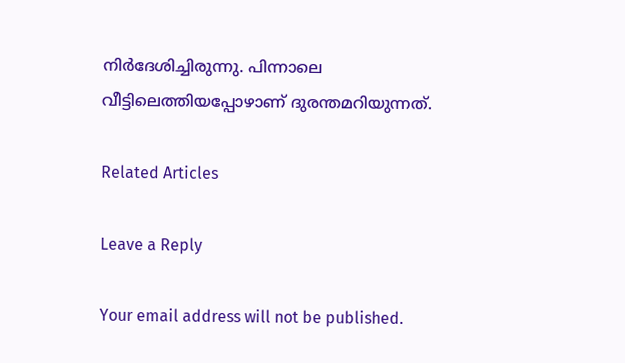നിർദേശിച്ചിരുന്നു. പിന്നാലെ വീട്ടിലെത്തിയപ്പോഴാണ് ദുരന്തമറിയുന്നത്.

Related Articles

Leave a Reply

Your email address will not be published.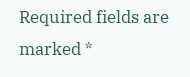Required fields are marked *